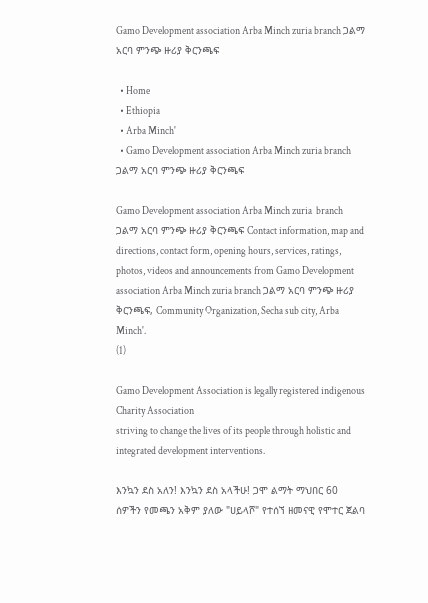Gamo Development association Arba Minch zuria branch ጋልማ አርባ ምንጭ ዙሪያ ቅርንጫፍ

  • Home
  • Ethiopia
  • Arba Minch'
  • Gamo Development association Arba Minch zuria branch ጋልማ አርባ ምንጭ ዙሪያ ቅርንጫፍ

Gamo Development association Arba Minch zuria  branch ጋልማ አርባ ምንጭ ዙሪያ ቅርንጫፍ Contact information, map and directions, contact form, opening hours, services, ratings, photos, videos and announcements from Gamo Development association Arba Minch zuria branch ጋልማ አርባ ምንጭ ዙሪያ ቅርንጫፍ, Community Organization, Secha sub city, Arba Minch'.
(1)

Gamo Development Association is legally registered indigenous Charity Association
striving to change the lives of its people through holistic and integrated development interventions.

እንኳን ደስ አለን! እንኳን ደስ አላችሁ! ጋሞ ልማት ማህበር 60 ሰዎችን የመጫን አቅም ያለው "ሀይላሾ" የተሰኘ ዘመናዊ የሞተር ጀልባ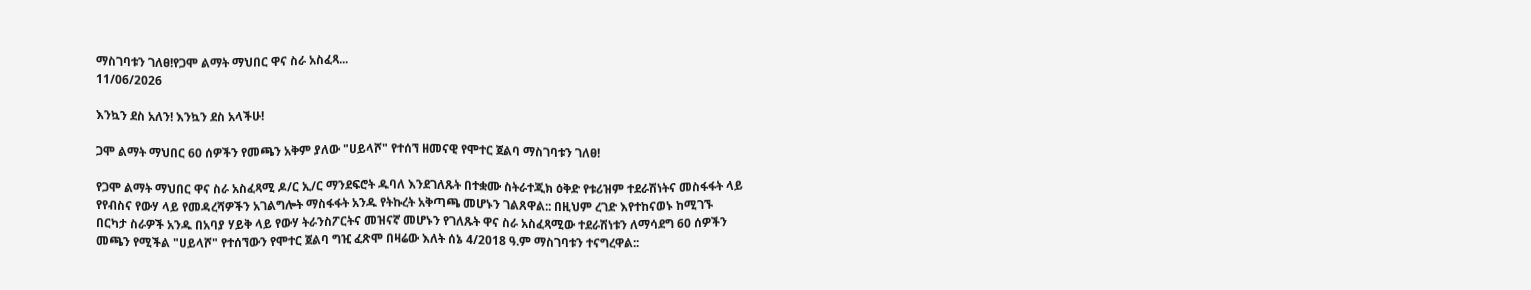ማስገባቱን ገለፀ!የጋሞ ልማት ማህበር ዋና ስራ አስፈጻ...
11/06/2026

እንኳን ደስ አለን! እንኳን ደስ አላችሁ!

ጋሞ ልማት ማህበር 60 ሰዎችን የመጫን አቅም ያለው "ሀይላሾ" የተሰኘ ዘመናዊ የሞተር ጀልባ ማስገባቱን ገለፀ!

የጋሞ ልማት ማህበር ዋና ስራ አስፈጻሚ ዶ/ር ኢ/ር ማንደፍሮት ዱባለ እንደገለጹት በተቋሙ ስትራተጂክ ዕቅድ የቱሪዝም ተደራሽነትና መስፋፋት ላይ የየብስና የውሃ ላይ የመዳረሻዎችን አገልግሎት ማስፋፋት አንዱ የትኩረት አቅጣጫ መሆኑን ገልጸዋል:: በዚህም ረገድ እየተከናወኑ ከሚገኙ በርካታ ስራዎች አንዱ በአባያ ሃይቅ ላይ የውሃ ትራንስፖርትና መዝናኛ መሆኑን የገለጹት ዋና ስራ አስፈጻሚው ተደራሽነቱን ለማሳደግ 60 ሰዎችን መጫን የሚችል "ሀይላሾ" የተሰኘውን የሞተር ጀልባ ግዢ ፈጽሞ በዛሬው እለት ሰኔ 4/2018 ዓ.ም ማስገባቱን ተናግረዋል::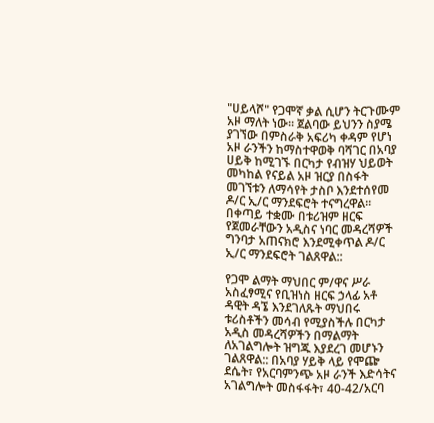"ሀይላሾ" የጋሞኛ ቃል ሲሆን ትርጉሙም አዞ ማለት ነው፡፡ ጀልባው ይህንን ስያሜ ያገኘው በምስራቅ አፍሪካ ቀዳም የሆነ አዞ ራንችን ከማስተዋወቅ ባሻገር በአባያ ሀይቅ ከሚገኙ በርካታ የብዝሃ ህይወት መካከል የናይል አዞ ዝርያ በስፋት መገኘቱን ለማሳየት ታስቦ እንደተሰየመ ዶ/ር ኢ/ር ማንደፍሮት ተናግረዋል፡፡ በቀጣይ ተቋሙ በቱሪዝም ዘርፍ የጀመራቸውን አዲስና ነባር መዳረሻዎች ግንባታ አጠናክሮ እንደሚቀጥል ዶ/ር ኢ/ር ማንደፍሮት ገልጸዋል::

የጋሞ ልማት ማህበር ም/ዋና ሥራ አስፈፃሚና የቢዝነስ ዘርፍ ኃላፊ አቶ ዳዊት ዳኜ እንደገለጹት ማህበሩ ቱሪስቶችን መሳብ የሚያስችሉ በርካታ አዲስ መዳረሻዎችን በማልማት ለአገልግሎት ዝግጁ እያደረገ መሆኑን ገልጸዋል:: በአባያ ሃይቅ ላይ የሞጬ ደሴት፣ የአርባምንጭ አዞ ራንች እድሳትና አገልግሎት መስፋፋት፣ 40-42/አርባ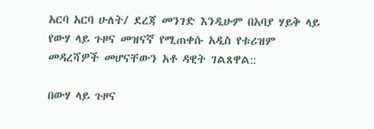አርባ አርባ ሁለት/ ደረጃ መንገድ እንዲሁም በአባያ ሃይቅ ላይ የውሃ ላይ ጉዞና መዝናኛ የሚጠቀሱ አዲስ የቱሪዝም መዳረሻዎች መሆናቸውን አቶ ዳዊት ገልጸዋል::

በውሃ ላይ ጉዞና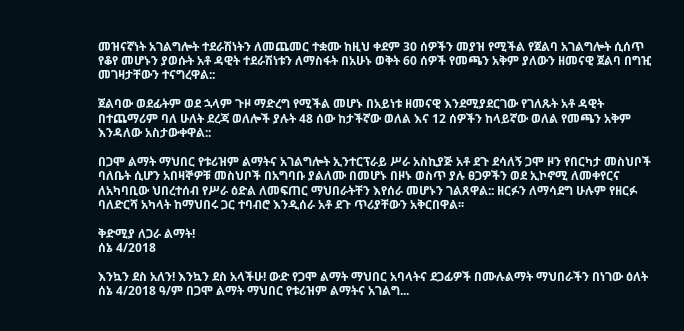መዝናኛነት አገልግሎት ተደራሽነትን ለመጨመር ተቋሙ ከዚህ ቀደም 30 ሰዎችን መያዝ የሚችል የጀልባ አገልግሎት ሲሰጥ የቆየ መሆኑን ያወሱት አቶ ዳዊት ተደራሽነቱን ለማስፋት በአሁኑ ወቅት 60 ሰዎች የመጫን አቅም ያለውን ዘመናዊ ጀልባ በግዢ መገዛታቸውን ተናግረዋል::

ጀልባው ወደፊትም ወደ ኋላም ጉዞ ማድረግ የሚችል መሆኑ በአይነቱ ዘመናዊ እንደሚያደርገው የገለጹት አቶ ዳዊት በተጨማሪም ባለ ሁለት ደረጃ ወለሎች ያሉት 48 ሰው ከታችኛው ወለል እና 12 ሰዎችን ከላይኛው ወለል የመጫን አቅም እንዳለው አስታውቀዋል::

በጋሞ ልማት ማህበር የቱሪዝም ልማትና አገልግሎት ኢንተርፕራይ ሥራ አስኪያጅ አቶ ደጉ ደሳለኝ ጋሞ ዞን የበርካታ መስህቦች ባለቤት ሲሆን አበዛኞዎቹ መስህቦች በአግባቡ ያልለሙ በመሆኑ በዞኑ ወስጥ ያሉ ፀጋዎችን ወደ ኢኮኖሚ ለመቀየርና ለአካባቢው ህበረተሰብ የሥራ ዕድል ለመፍጠር ማህበራትቸን እየሰራ መሆኑን ገልጸዋል:: ዘርፉን ለማሳደግ ሁሉም የዘርፉ ባለድርሻ አካላት ከማህበሩ ጋር ተባብሮ እንዲሰራ አቶ ደጉ ጥሪያቸውን አቅርበዋል፡፡

ቅድሚያ ለጋራ ልማት!
ሰኔ 4/2018

እንኳን ደስ አለን! እንኳን ደስ አላችሁ! ውድ የጋሞ ልማት ማህበር አባላትና ደጋፊዎች በሙሉልማት ማህበራችን በነገው ዕለት ሰኔ 4/2018 ዓ/ም በጋሞ ልማት ማህበር የቱሪዝም ልማትና አገልግ...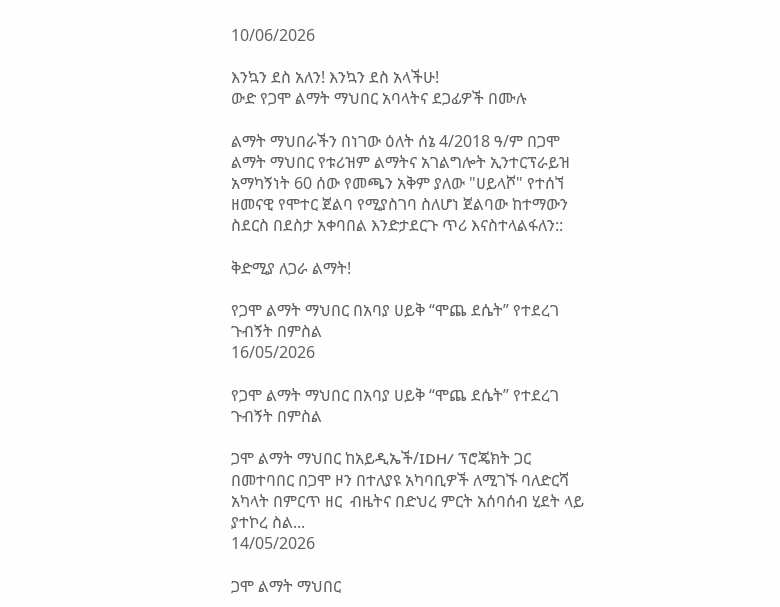10/06/2026

እንኳን ደስ አለን! እንኳን ደስ አላችሁ!
ውድ የጋሞ ልማት ማህበር አባላትና ደጋፊዎች በሙሉ

ልማት ማህበራችን በነገው ዕለት ሰኔ 4/2018 ዓ/ም በጋሞ ልማት ማህበር የቱሪዝም ልማትና አገልግሎት ኢንተርፕራይዝ አማካኝነት 60 ሰው የመጫን አቅም ያለው "ሀይላሾ" የተሰኘ ዘመናዊ የሞተር ጀልባ የሚያስገባ ስለሆነ ጀልባው ከተማውን ስደርስ በደስታ አቀባበል እንድታደርጉ ጥሪ እናስተላልፋለን::

ቅድሚያ ለጋራ ልማት!

የጋሞ ልማት ማህበር በአባያ ሀይቅ “ሞጨ ደሴት” የተደረገ ጉብኝት በምስል
16/05/2026

የጋሞ ልማት ማህበር በአባያ ሀይቅ “ሞጨ ደሴት” የተደረገ ጉብኝት በምስል

ጋሞ ልማት ማህበር ከአይዲኤች/IDH/ ፕሮጄክት ጋር  በመተባበር በጋሞ ዞን በተለያዩ አካባቢዎች ለሚገኙ ባለድርሻ አካላት በምርጥ ዘር  ብዜትና በድህረ ምርት አሰባሰብ ሂደት ላይ ያተኮረ ስል...
14/05/2026

ጋሞ ልማት ማህበር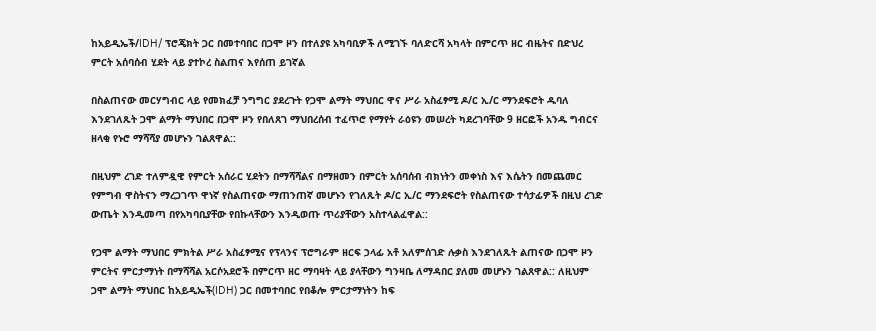ከአይዲኤች/IDH/ ፕሮጄክት ጋር በመተባበር በጋሞ ዞን በተለያዩ አካባቢዎች ለሚገኙ ባለድርሻ አካላት በምርጥ ዘር ብዜትና በድህረ ምርት አሰባሰብ ሂደት ላይ ያተኮረ ስልጠና እየሰጠ ይገኛል

በስልጠናው መርሃግብር ላይ የመክፈቻ ንግግር ያደረጉት የጋሞ ልማት ማህበር ዋና ሥራ አስፈፃሚ ዶ/ር ኢ/ር ማንደፍሮት ዱባለ እንደገለጹት ጋሞ ልማት ማህበር በጋሞ ዞን የበለጸገ ማህበረሰብ ተፈጥሮ የማየት ራዕዩን መሠረት ካደረገባቸው 9 ዘርፎች አንዱ ግብርና ዘላቂ የኑሮ ማሻሻያ መሆኑን ገልጸዋል::

በዚህም ረገድ ተለምዷዊ የምርት አሰራር ሂደትን በማሻሻልና በማዘመን በምርት አሰባሰብ ብክነትን መቀነስ እና እሴትን በመጨመር የምግብ ዋስትናን ማረጋገጥ ዋነኛ የስልጠናው ማጠንጠኛ መሆኑን የገለጹት ዶ/ር ኢ/ር ማንደፍሮት የስልጠናው ተሳታፊዎች በዚህ ረገድ ውጤት እንዲመጣ በየአካባቢያቸው የበኩላቸውን እንዲወጡ ጥሪያቸውን አስተላልፈዋል::

የጋሞ ልማት ማህበር ምክትል ሥራ አስፈፃሚና የፕላንና ፕሮግራም ዘርፍ ኃላፊ አቶ አለምሰገድ ሉቃስ እንደገለጹት ልጠናው በጋሞ ዞን ምርትና ምርታማነት በማሻሻል አርሶአደሮች በምርጥ ዘር ማባዛት ላይ ያላቸውን ግንዛቤ ለማዳበር ያለመ መሆኑን ገልጸዋል:: ለዚህም ጋሞ ልማት ማህበር ከአይዲኤች(IDH) ጋር በመተባበር የበቆሎ ምርታማነትን ከፍ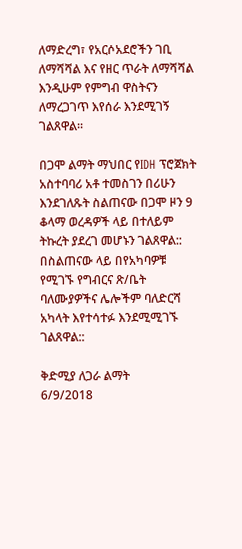ለማድረግ፣ የአርሶአደሮችን ገቢ ለማሻሻል እና የዘር ጥራት ለማሻሻል እንዲሁም የምግብ ዋስትናን ለማረጋገጥ እየሰራ እንደሚገኝ ገልጸዋል።

በጋሞ ልማት ማህበር የIDH ፕሮጀክት አስተባባሪ አቶ ተመስገን በሪሁን እንደገለጹት ስልጠናው በጋሞ ዞን 9 ቆላማ ወረዳዎች ላይ በተለይም ትኩረት ያደረገ መሆኑን ገልጸዋል:: በስልጠናው ላይ በየአካባዎቹ የሚገኙ የግብርና ጽ/ቤት ባለሙያዎችና ሌሎችም ባለድርሻ አካላት እየተሳተፉ እንደሚሚገኙ ገልጸዋል::

ቅድሚያ ለጋራ ልማት
6/9/2018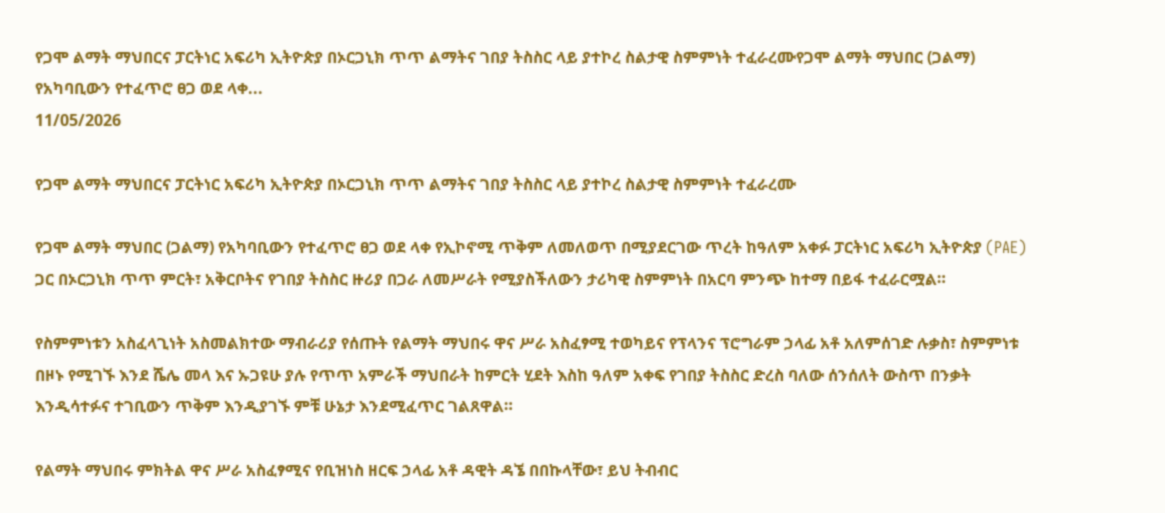የጋሞ ልማት ማህበርና ፓርትነር አፍሪካ ኢትዮጵያ በኦርጋኒክ ጥጥ ልማትና ገበያ ትስስር ላይ ያተኮረ ስልታዊ ስምምነት ተፈራረሙየጋሞ ልማት ማህበር (ጋልማ) የአካባቢውን የተፈጥሮ ፀጋ ወደ ላቀ...
11/05/2026

የጋሞ ልማት ማህበርና ፓርትነር አፍሪካ ኢትዮጵያ በኦርጋኒክ ጥጥ ልማትና ገበያ ትስስር ላይ ያተኮረ ስልታዊ ስምምነት ተፈራረሙ

የጋሞ ልማት ማህበር (ጋልማ) የአካባቢውን የተፈጥሮ ፀጋ ወደ ላቀ የኢኮኖሚ ጥቅም ለመለወጥ በሚያደርገው ጥረት ከዓለም አቀፉ ፓርትነር አፍሪካ ኢትዮጵያ (PAE) ጋር በኦርጋኒክ ጥጥ ምርት፣ አቅርቦትና የገበያ ትስስር ዙሪያ በጋራ ለመሥራት የሚያስችለውን ታሪካዊ ስምምነት በአርባ ምንጭ ከተማ በይፋ ተፈራርሟል።

የስምምነቱን አስፈላጊነት አስመልክተው ማብራሪያ የሰጡት የልማት ማህበሩ ዋና ሥራ አስፈፃሚ ተወካይና የፕላንና ፕሮግራም ኃላፊ አቶ አለምሰገድ ሉቃስ፣ ስምምነቱ በዞኑ የሚገኙ እንደ ሼሌ መላ እና ኡጋዩሁ ያሉ የጥጥ አምራች ማህበራት ከምርት ሂደት እስከ ዓለም አቀፍ የገበያ ትስስር ድረስ ባለው ሰንሰለት ውስጥ በንቃት እንዲሳተፉና ተገቢውን ጥቅም እንዲያገኙ ምቹ ሁኔታ እንደሚፈጥር ገልጸዋል።

የልማት ማህበሩ ምክትል ዋና ሥራ አስፈፃሚና የቢዝነስ ዘርፍ ኃላፊ አቶ ዳዊት ዳኜ በበኩላቸው፣ ይህ ትብብር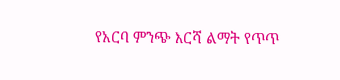የአርባ ምንጭ እርሻ ልማት የጥጥ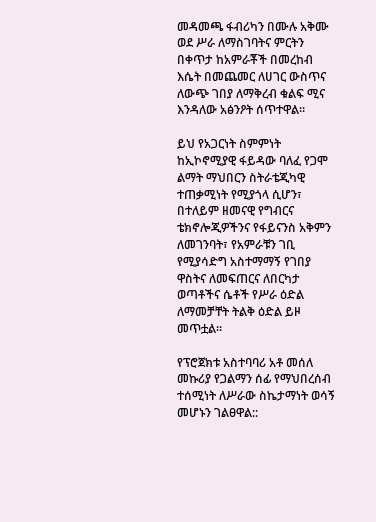መዳመጫ ፋብሪካን በሙሉ አቅሙ ወደ ሥራ ለማስገባትና ምርትን በቀጥታ ከአምራቾች በመረከብ እሴት በመጨመር ለሀገር ውስጥና ለውጭ ገበያ ለማቅረብ ቁልፍ ሚና እንዳለው አፅንዖት ሰጥተዋል።

ይህ የአጋርነት ስምምነት ከኢኮኖሚያዊ ፋይዳው ባለፈ የጋሞ ልማት ማህበርን ስትራቴጂካዊ ተጠቃሚነት የሚያጎላ ሲሆን፣ በተለይም ዘመናዊ የግብርና ቴክኖሎጂዎችንና የፋይናንስ አቅምን ለመገንባት፣ የአምራቹን ገቢ የሚያሳድግ አስተማማኝ የገበያ ዋስትና ለመፍጠርና ለበርካታ ወጣቶችና ሴቶች የሥራ ዕድል ለማመቻቸት ትልቅ ዕድል ይዞ መጥቷል።

የፕሮጀክቱ አስተባባሪ አቶ መሰለ መኩሪያ የጋልማን ሰፊ የማህበረሰብ ተሰሚነት ለሥራው ስኬታማነት ወሳኝ መሆኑን ገልፀዋል::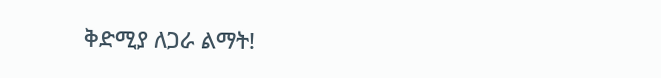ቅድሚያ ለጋራ ልማት!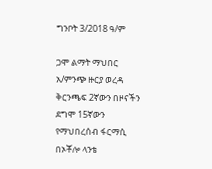ግንቦት 3/2018 ዓ/ም

ጋሞ ልማት ማህበር አ/ምንጭ ዙርያ ወረዳ ቅርንጫፍ 2ኛውን በዞናችን ደግሞ 15ኛውን የማህበረሰብ ፋርማሲ በኦቾሎ ላንቴ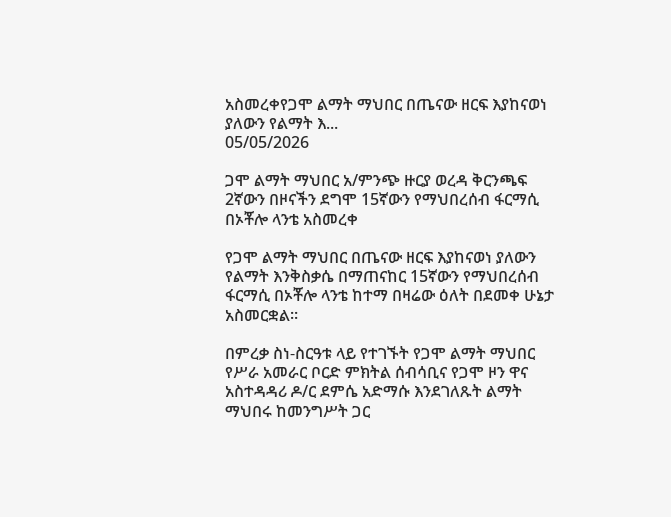አስመረቀየጋሞ ልማት ማህበር በጤናው ዘርፍ እያከናወነ ያለውን የልማት እ...
05/05/2026

ጋሞ ልማት ማህበር አ/ምንጭ ዙርያ ወረዳ ቅርንጫፍ 2ኛውን በዞናችን ደግሞ 15ኛውን የማህበረሰብ ፋርማሲ በኦቾሎ ላንቴ አስመረቀ

የጋሞ ልማት ማህበር በጤናው ዘርፍ እያከናወነ ያለውን የልማት እንቅስቃሴ በማጠናከር 15ኛውን የማህበረሰብ ፋርማሲ በኦቾሎ ላንቴ ከተማ በዛሬው ዕለት በደመቀ ሁኔታ አስመርቋል።

በምረቃ ስነ-ስርዓቱ ላይ የተገኙት የጋሞ ልማት ማህበር የሥራ አመራር ቦርድ ምክትል ሰብሳቢና የጋሞ ዞን ዋና አስተዳዳሪ ዶ/ር ደምሴ አድማሱ እንደገለጹት ልማት ማህበሩ ከመንግሥት ጋር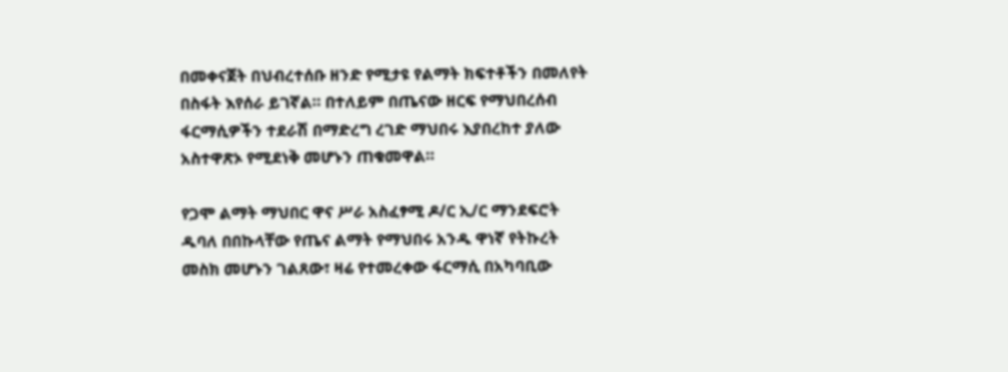በመቀናጀት በህብረተሰቡ ዘንድ የሚታዩ የልማት ክፍተቶችን በመለየት በስፋት እየሰራ ይገኛል። በተለይም በጤናው ዘርፍ የማህበረሰብ ፋርማሲዎችን ተደራሽ በማድረግ ረገድ ማህበሩ እያበረከተ ያለው አስተዋጽኦ የሚደነቅ መሆኑን ጠቁመዋል።

የጋሞ ልማት ማህበር ዋና ሥራ አስፈፃሚ ዶ/ር ኢ/ር ማንደፍሮት ዱባለ በበኩላቸው የጤና ልማት የማህበሩ አንዱ ዋነኛ የትኩረት መስክ መሆኑን ገልጸው፣ ዛሬ የተመረቀው ፋርማሲ በአካባቢው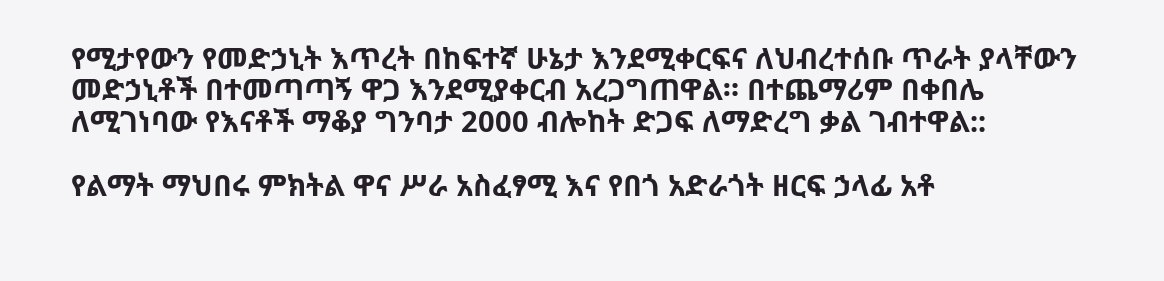የሚታየውን የመድኃኒት እጥረት በከፍተኛ ሁኔታ እንደሚቀርፍና ለህብረተሰቡ ጥራት ያላቸውን መድኃኒቶች በተመጣጣኝ ዋጋ እንደሚያቀርብ አረጋግጠዋል። በተጨማሪም በቀበሌ ለሚገነባው የእናቶች ማቆያ ግንባታ 2000 ብሎከት ድጋፍ ለማድረግ ቃል ገብተዋል::

የልማት ማህበሩ ምክትል ዋና ሥራ አስፈፃሚ እና የበጎ አድራጎት ዘርፍ ኃላፊ አቶ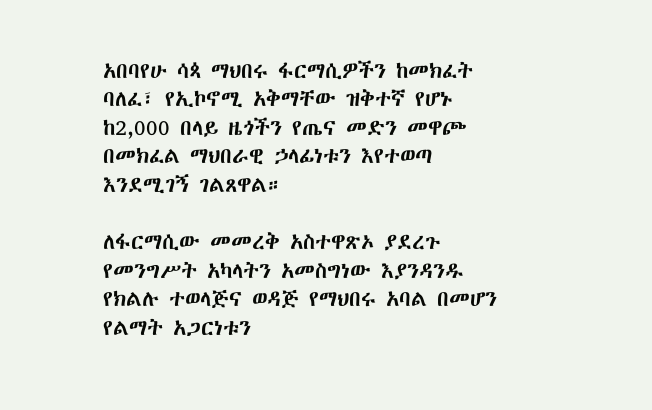አበባየሁ ሳጳ ማህበሩ ፋርማሲዎችን ከመክፈት ባለፈ፣ የኢኮኖሚ አቅማቸው ዝቅተኛ የሆኑ ከ2,000 በላይ ዜጎችን የጤና መድን መዋጮ በመክፈል ማህበራዊ ኃላፊነቱን እየተወጣ እንደሚገኝ ገልጸዋል።

ለፋርማሲው መመረቅ አስተዋጽኦ ያደረጉ የመንግሥት አካላትን አመስግነው እያንዳንዱ የክልሉ ተወላጅና ወዳጅ የማህበሩ አባል በመሆን የልማት አጋርነቱን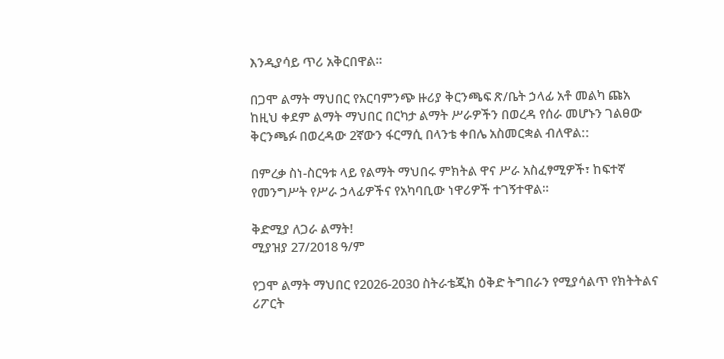እንዲያሳይ ጥሪ አቅርበዋል።

በጋሞ ልማት ማህበር የአርባምንጭ ዙሪያ ቅርንጫፍ ጽ/ቤት ኃላፊ አቶ መልካ ጩአ ከዚህ ቀደም ልማት ማህበር በርካታ ልማት ሥራዎችን በወረዳ የሰራ መሆኑን ገልፀው ቅርንጫፉ በወረዳው 2ኛውን ፋርማሲ በላንቴ ቀበሌ አስመርቋል ብለዋል::

በምረቃ ስነ-ስርዓቱ ላይ የልማት ማህበሩ ምክትል ዋና ሥራ አስፈፃሚዎች፣ ከፍተኛ የመንግሥት የሥራ ኃላፊዎችና የአካባቢው ነዋሪዎች ተገኝተዋል።

ቅድሚያ ለጋራ ልማት!
ሚያዝያ 27/2018 ዓ/ም

የጋሞ ልማት ማህበር የ2026-2030 ስትራቴጂክ ዕቅድ ትግበራን የሚያሳልጥ የክትትልና ሪፖርት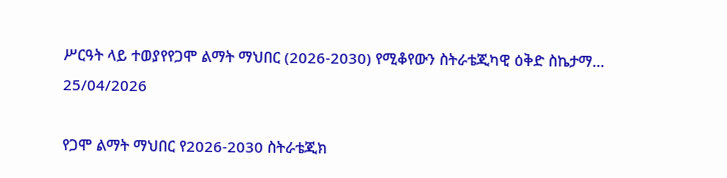ሥርዓት ላይ ተወያየየጋሞ ልማት ማህበር (2026-2030) የሚቆየውን ስትራቴጂካዊ ዕቅድ ስኬታማ...
25/04/2026

የጋሞ ልማት ማህበር የ2026-2030 ስትራቴጂክ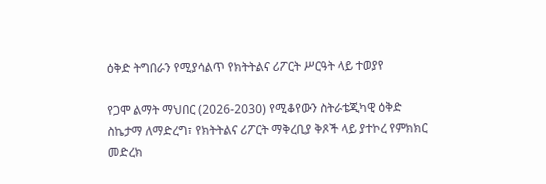ዕቅድ ትግበራን የሚያሳልጥ የክትትልና ሪፖርት ሥርዓት ላይ ተወያየ

የጋሞ ልማት ማህበር (2026-2030) የሚቆየውን ስትራቴጂካዊ ዕቅድ ስኬታማ ለማድረግ፣ የክትትልና ሪፖርት ማቅረቢያ ቅጾች ላይ ያተኮረ የምክክር መድረክ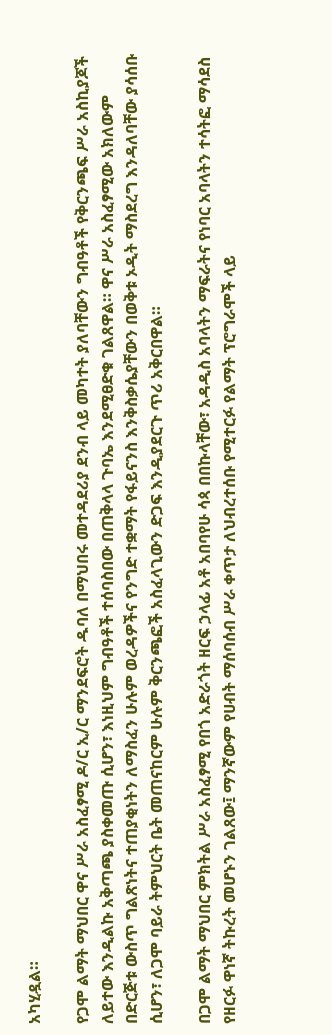አካሂዷል።

የጋሞ ልማት ማህበር ዋና ሥራ አስፈፃሚ ዶ/ር ኢ/ር ማንደፍሮት ዱባለ በማህበሩ መተዳደሪያ ደንብ ላይ መካተት ያለባቸውን ግብዓቶች የቅርንጫፍ ሥራ አስኪያጆች ለይተው እንዲልኩ አቅጣጫ ያስቀመጡ ሲሆን፣ እነዚህም ግብዓቶች ተሰባስበው በጠቅላላ ጉባኤ እንደሚፀድቁ ገልጸዋል። ዋና ሥራ አስፈፃሚው አክለውም በድርጅቱ ውስጥ ግልጽነትና ተጠያቂነትን ለማስፈን ሁሉም ወረዳዎችና የንግድ ተቋማት የፋይናንስ እንቅስቃሴያቸውን በወቅቱ ኦዲት ማስደረግ እንዳለባቸው ያሳሰቡ ሲሆን፣ ለጋሞ ባይራ ትምህርት ቤት መጠናከርም ሁሉም ቅርንጫፎች አስፈላጊውን ድጋፍ እንዲያደርጉ ጥሪ አቅርበዋል።

በጋሞ ልማት ማህበር ምክትል ሥራ አስፈፃሚ የበጎ አድራጎት ዘርፍ ኃላፊ አቶ አበባየሁ ሳጳ በበኩላቸው፣ አዳዲስ አባላትን ማፍራትና የነባር አባላትን ተሳትፎ ማሳደስ የዘርፉ ዋነኛ ትኩረት መሆኑን ገልጸው፤ ማንኛውም የሀብት ማሰባሰብ ሥራ ቀጥታ ለህብረተሰቡ የሚተርፉ የልማት ፕሮግራሞች ላይ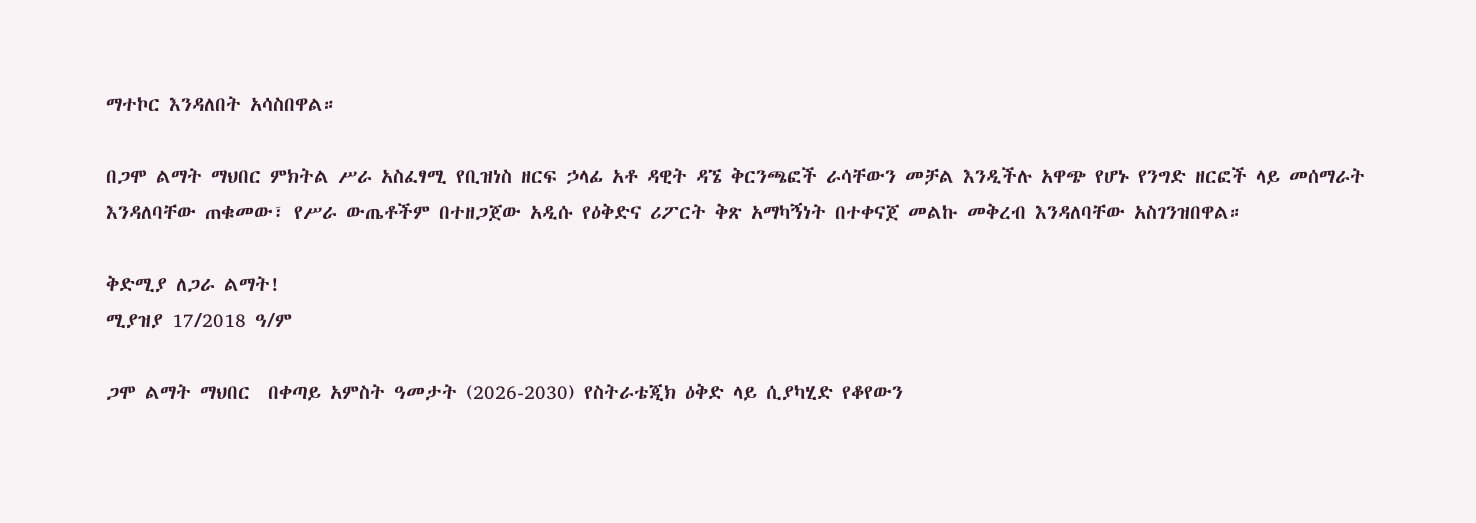ማተኮር እንዳለበት አሳስበዋል።

በጋሞ ልማት ማህበር ምክትል ሥራ አስፈፃሚ የቢዝነስ ዘርፍ ኃላፊ አቶ ዳዊት ዳኜ ቅርንጫፎች ራሳቸውን መቻል እንዲችሉ አዋጭ የሆኑ የንግድ ዘርፎች ላይ መሰማራት እንዳለባቸው ጠቁመው፣ የሥራ ውጤቶችም በተዘጋጀው አዲሱ የዕቅድና ሪፖርት ቅጽ አማካኝነት በተቀናጀ መልኩ መቅረብ እንዳለባቸው አስገንዝበዋል።

ቅድሚያ ለጋራ ልማት!
ሚያዝያ 17/2018 ዓ/ም

ጋሞ ልማት ማህበር  በቀጣይ አምስት ዓመታት (2026-2030) የስትራቴጂክ ዕቅድ ላይ ሲያካሂድ የቆየውን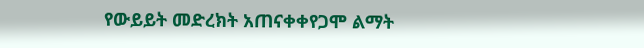የውይይት መድረክት አጠናቀቀየጋሞ ልማት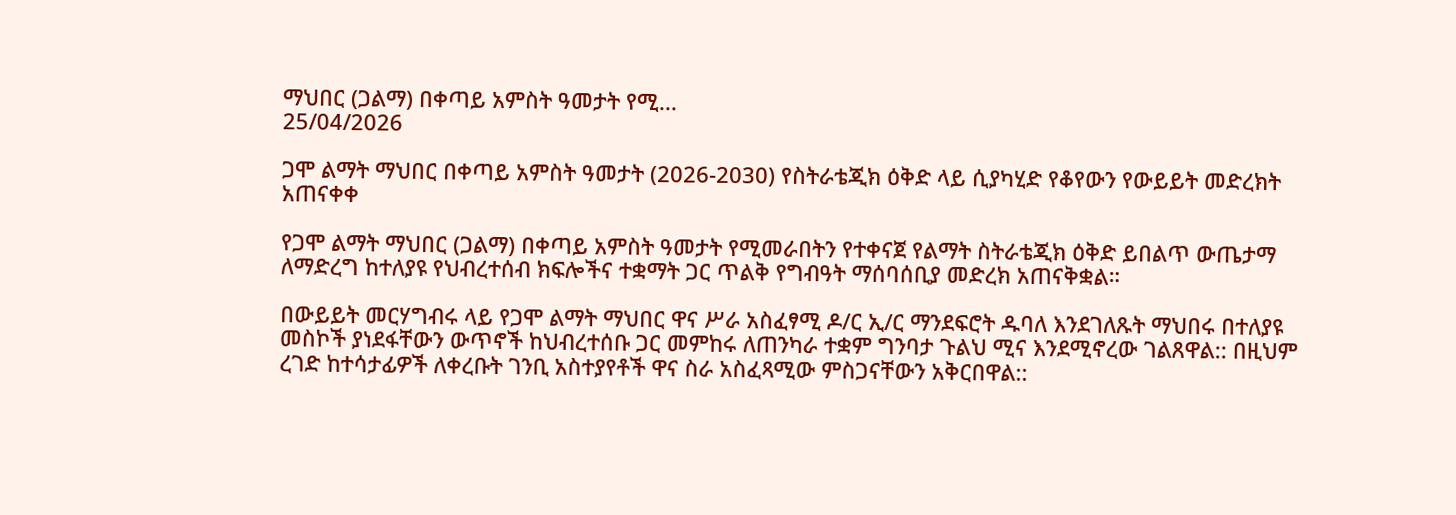ማህበር (ጋልማ) በቀጣይ አምስት ዓመታት የሚ...
25/04/2026

ጋሞ ልማት ማህበር በቀጣይ አምስት ዓመታት (2026-2030) የስትራቴጂክ ዕቅድ ላይ ሲያካሂድ የቆየውን የውይይት መድረክት አጠናቀቀ

የጋሞ ልማት ማህበር (ጋልማ) በቀጣይ አምስት ዓመታት የሚመራበትን የተቀናጀ የልማት ስትራቴጂክ ዕቅድ ይበልጥ ውጤታማ ለማድረግ ከተለያዩ የህብረተሰብ ክፍሎችና ተቋማት ጋር ጥልቅ የግብዓት ማሰባሰቢያ መድረክ አጠናቅቋል።

በውይይት መርሃግብሩ ላይ የጋሞ ልማት ማህበር ዋና ሥራ አስፈፃሚ ዶ/ር ኢ/ር ማንደፍሮት ዱባለ እንደገለጹት ማህበሩ በተለያዩ መስኮች ያነደፋቸውን ውጥኖች ከህብረተሰቡ ጋር መምከሩ ለጠንካራ ተቋም ግንባታ ጉልህ ሚና እንደሚኖረው ገልጸዋል:: በዚህም ረገድ ከተሳታፊዎች ለቀረቡት ገንቢ አስተያየቶች ዋና ስራ አስፈጻሚው ምስጋናቸውን አቅርበዋል::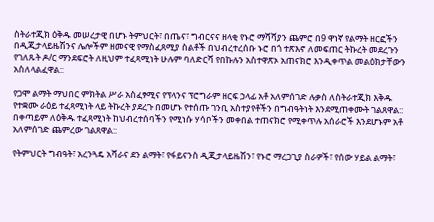ስትራተጂክ ዕቅዱ መሠረታዊ በሆኑ ትምህርት፣ በጤና፣ ግብርናና ዘላቂ የኑሮ ማሻሻያን ጨምሮ በ9 ዋነኛ የልማት ዘርፎችን በዲጂታላይዜሽንና ሌሎችም ዘመናዊ የማስፈጸሚያ ስልቶች በህብረተረሰቡ ኑሮ በጎ ተጽእኖ ለመፍጠር ትኩረት መደረጉን የገለጹት ዶ/ር ማንደፍሮት ለዚህም ተፈጻሚነት ሁሉም ባለድርሻ የበኩሉን አስተዋጽኦ አጠናክሮ እንዲቀጥል መልዕክታቸውን አስለላልፈዋል::

የጋሞ ልማት ማህበር ምክትል ሥራ አስፈፃሚና የፕላንና ፕሮግራም ዘርፍ ኃላፊ አቶ አለምሰገድ ሉቃስ ለስትራተጂክ እቅዱ የተቋሙ ራዕይ ተፈጻሚነት ላይ ትኩረት ያደረጉ በመሆኑ የተሰጡ ገንቢ አስተያየቶችን በግብዓትነት እንደሚጠቀሙት ገልጸዋል:: በቀጣይም ለዕቅዱ ተፈጻሚነት ከህብረተሰባችን የሚነሱ ሃሳቦችን መቀበል ተጠናክሮ የሚቀጥሉ አሰራሮች እንደሆኑም አቶ አለምሰገድ ጨምረው ገልጸዋል::

የትምህርት ግብዓት፣ አረንጓዴ አሻራና ደን ልማት፣ የፋይናንስ ዲጂታላይዜሽን፣ የኑሮ ማረጋጊያ ስራዎች፣ የሰው ሃይል ልማት፣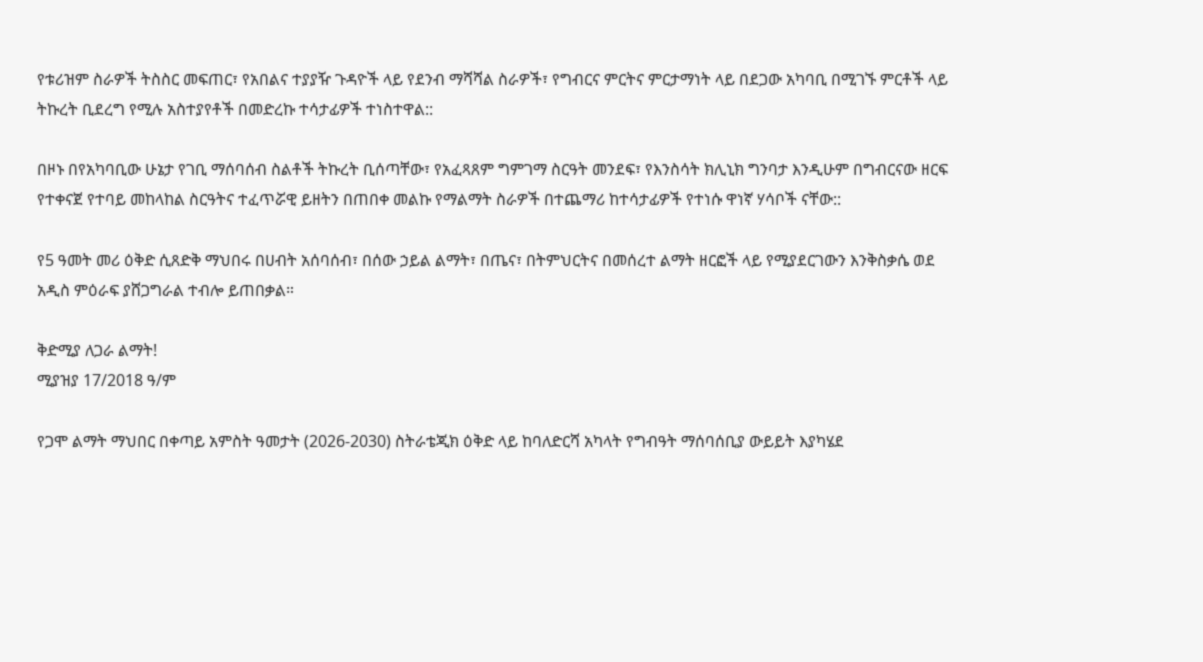የቱሪዝም ስራዎች ትስስር መፍጠር፣ የአበልና ተያያዥ ጉዳዮች ላይ የደንብ ማሻሻል ስራዎች፣ የግብርና ምርትና ምርታማነት ላይ በደጋው አካባቢ በሚገኙ ምርቶች ላይ ትኩረት ቢደረግ የሚሉ አስተያየቶች በመድረኩ ተሳታፊዎች ተነስተዋል::

በዞኑ በየአካባቢው ሁኔታ የገቢ ማሰባሰብ ስልቶች ትኩረት ቢሰጣቸው፣ የአፈጻጸም ግምገማ ስርዓት መንደፍ፣ የእንስሳት ክሊኒክ ግንባታ እንዲሁም በግብርናው ዘርፍ የተቀናጀ የተባይ መከላከል ስርዓትና ተፈጥሯዊ ይዘትን በጠበቀ መልኩ የማልማት ስራዎች በተጨማሪ ከተሳታፊዎች የተነሱ ዋነኛ ሃሳቦች ናቸው::

የ5 ዓመት መሪ ዕቅድ ሲጸድቅ ማህበሩ በሀብት አሰባሰብ፣ በሰው ኃይል ልማት፣ በጤና፣ በትምህርትና በመሰረተ ልማት ዘርፎች ላይ የሚያደርገውን እንቅስቃሴ ወደ አዲስ ምዕራፍ ያሸጋግራል ተብሎ ይጠበቃል።

ቅድሚያ ለጋራ ልማት!
ሚያዝያ 17/2018 ዓ/ም

የጋሞ ልማት ማህበር በቀጣይ አምስት ዓመታት (2026-2030) ስትራቴጂክ ዕቅድ ላይ ከባለድርሻ አካላት የግብዓት ማሰባሰቢያ ውይይት እያካሄደ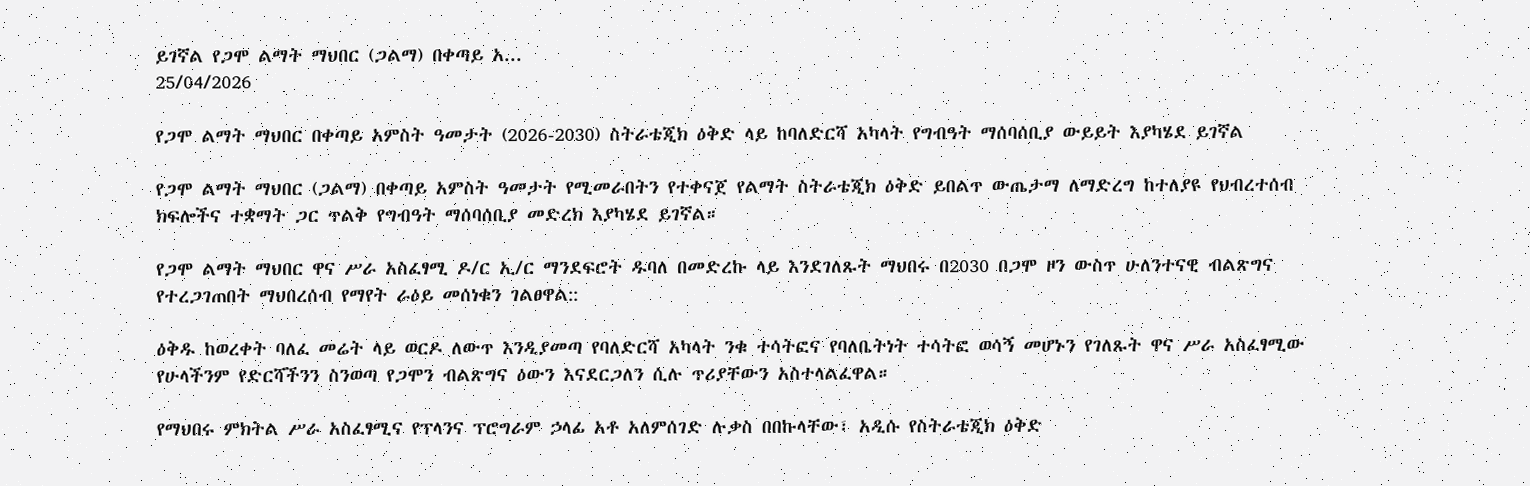ይገኛል የጋሞ ልማት ማህበር (ጋልማ) በቀጣይ አ...
25/04/2026

የጋሞ ልማት ማህበር በቀጣይ አምስት ዓመታት (2026-2030) ስትራቴጂክ ዕቅድ ላይ ከባለድርሻ አካላት የግብዓት ማሰባሰቢያ ውይይት እያካሄደ ይገኛል

የጋሞ ልማት ማህበር (ጋልማ) በቀጣይ አምስት ዓመታት የሚመራበትን የተቀናጀ የልማት ስትራቴጂክ ዕቅድ ይበልጥ ውጤታማ ለማድረግ ከተለያዩ የህብረተሰብ ክፍሎችና ተቋማት ጋር ጥልቅ የግብዓት ማሰባሰቢያ መድረክ እያካሄደ ይገኛል።

የጋሞ ልማት ማህበር ዋና ሥራ አስፈፃሚ ዶ/ር ኢ/ር ማንደፍሮት ዱባለ በመድረኩ ላይ እንደገለጹት ማህበሩ በ2030 በጋሞ ዞን ውስጥ ሁለንተናዊ ብልጽግና የተረጋገጠበት ማህበረሰብ የማየት ራዕይ መሰነቁን ገልፀዋል::

ዕቅዱ ከወረቀት ባለፈ መሬት ላይ ወርዶ ለውጥ እንዲያመጣ የባለድርሻ አካላት ንቁ ተሳትፎና የባለቤትነት ተሳትፎ ወሳኝ መሆኑን የገለጹት ዋና ሥራ አስፈፃሚው የሁላችንም የድርሻችንን ስንወጣ የጋሞን ብልጽግና ዕውን እናደርጋለን ሲሉ ጥሪያቸውን አስተላልፈዋል።

የማህበሩ ምክትል ሥራ አስፈፃሚና የፕላንና ፕሮግራም ኃላፊ አቶ አለምሰገድ ሉቃስ በበኩላቸው፣ አዲሱ የስትራቴጂክ ዕቅድ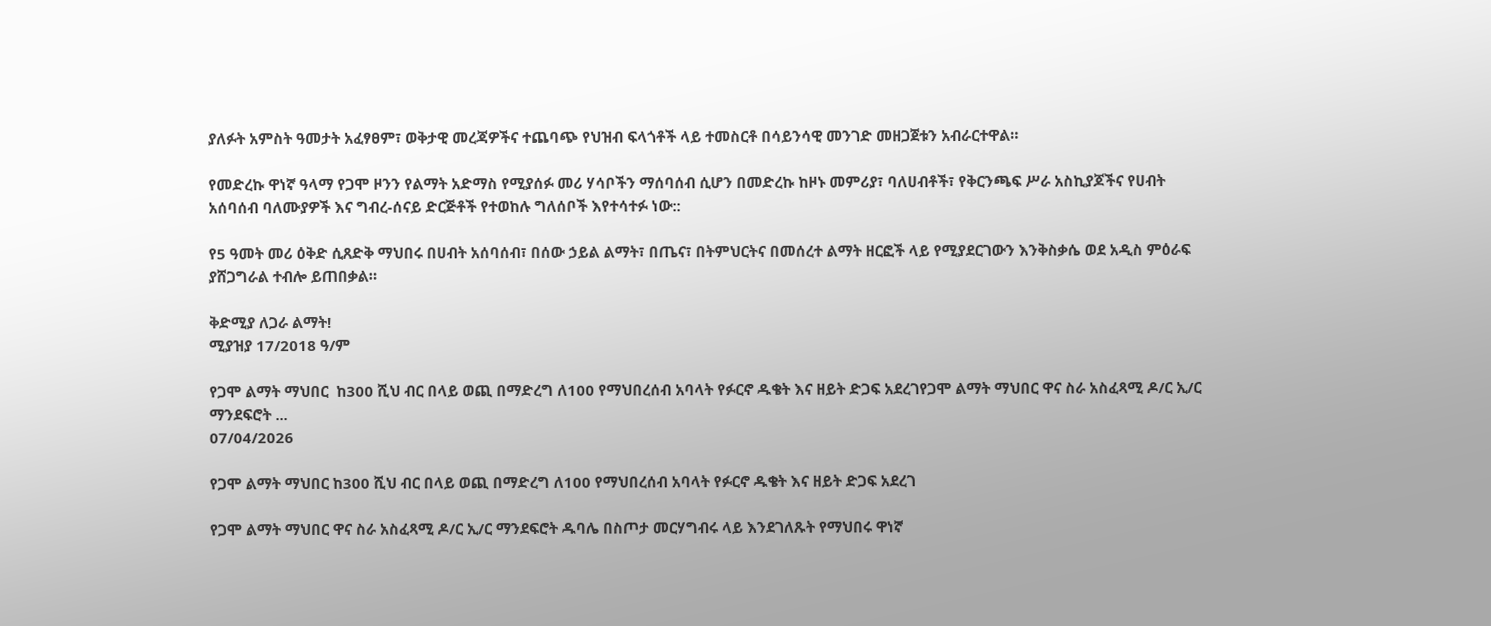ያለፉት አምስት ዓመታት አፈፃፀም፣ ወቅታዊ መረጃዎችና ተጨባጭ የህዝብ ፍላጎቶች ላይ ተመስርቶ በሳይንሳዊ መንገድ መዘጋጀቱን አብራርተዋል።

የመድረኩ ዋነኛ ዓላማ የጋሞ ዞንን የልማት አድማስ የሚያሰፉ መሪ ሃሳቦችን ማሰባሰብ ሲሆን በመድረኩ ከዞኑ መምሪያ፣ ባለሀብቶች፣ የቅርንጫፍ ሥራ አስኪያጆችና የሀብት አሰባሰብ ባለሙያዎች እና ግብረ-ሰናይ ድርጅቶች የተወከሉ ግለሰቦች እየተሳተፉ ነው::

የ5 ዓመት መሪ ዕቅድ ሲጸድቅ ማህበሩ በሀብት አሰባሰብ፣ በሰው ኃይል ልማት፣ በጤና፣ በትምህርትና በመሰረተ ልማት ዘርፎች ላይ የሚያደርገውን እንቅስቃሴ ወደ አዲስ ምዕራፍ ያሸጋግራል ተብሎ ይጠበቃል።

ቅድሚያ ለጋራ ልማት!
ሚያዝያ 17/2018 ዓ/ም

የጋሞ ልማት ማህበር  ከ300 ሺህ ብር በላይ ወጪ በማድረግ ለ100 የማህበረሰብ አባላት የፉርኖ ዱቄት እና ዘይት ድጋፍ አደረገየጋሞ ልማት ማህበር ዋና ስራ አስፈጻሚ ዶ/ር ኢ/ር ማንደፍሮት ...
07/04/2026

የጋሞ ልማት ማህበር ከ300 ሺህ ብር በላይ ወጪ በማድረግ ለ100 የማህበረሰብ አባላት የፉርኖ ዱቄት እና ዘይት ድጋፍ አደረገ

የጋሞ ልማት ማህበር ዋና ስራ አስፈጻሚ ዶ/ር ኢ/ር ማንደፍሮት ዱባሌ በስጦታ መርሃግብሩ ላይ እንደገለጹት የማህበሩ ዋነኛ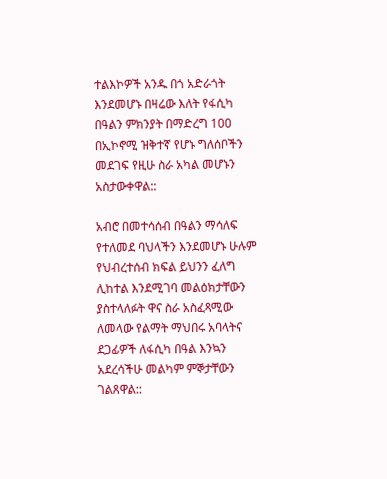ተልእኮዎች አንዱ በጎ አድራጎት እንደመሆኑ በዛሬው እለት የፋሲካ በዓልን ምክንያት በማድረግ 100 በኢኮኖሚ ዝቅተኛ የሆኑ ግለሰቦችን መደገፍ የዚሁ ስራ አካል መሆኑን አስታውቀዋል::

አብሮ በመተሳሰብ በዓልን ማሳለፍ የተለመደ ባህላችን እንደመሆኑ ሁሉም የህብረተሰብ ክፍል ይህንን ፈለግ ሊከተል እንደሚገባ መልዕክታቸውን ያስተላለፉት ዋና ስራ አስፈጻሚው ለመላው የልማት ማህበሩ አባላትና ደጋፊዎች ለፋሲካ በዓል እንኳን አደረሳችሁ መልካም ምኞታቸውን ገልጸዋል::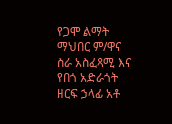የጋሞ ልማት ማህበር ም/ዋና ስራ አስፈጻሚ እና የበጎ አድራጎት ዘርፍ ኃላፊ አቶ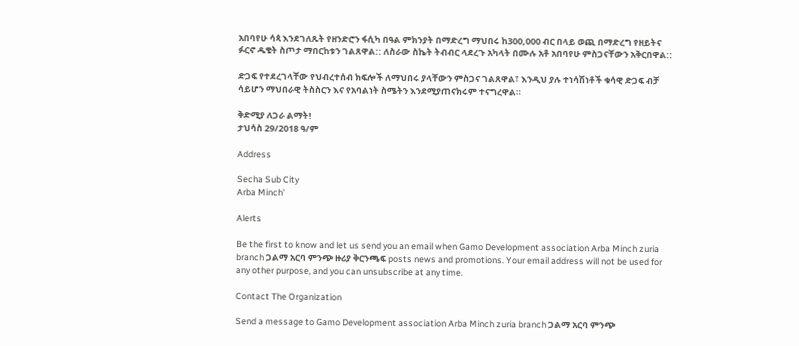አበባየሁ ሳጳ እንደገለጹት የዘንድሮን ፋሲካ በዓል ምክንያት በማድረግ ማህበሩ ከ300,000 ብር በላይ ወጪ በማድረግ የዘይትና ፉርኖ ዱቄት ስጦታ ማበርከቱን ገልጸዋል:: ለስራው ስኬት ትብብር ላደረጉ አካላት በሙሉ አቶ አበባየሁ ምስጋናቸውን አቅርበዋል::

ድጋፍ የተደረገላቸው የህብረተሰብ ክፍሎች ለማህበሩ ያላቸውን ምስጋና ገልጸዋል፣ እንዲህ ያሉ ተነሳሽነቶች ቁሳዊ ድጋፍ ብቻ ሳይሆን ማህበራዊ ትስስርን እና የአባልነት ስሜትን እንደሚያጠናክሩም ተናግረዋል።

ቅድሚያ ለጋራ ልማት!
ታህሳስ 29/2018 ዓ/ም

Address

Secha Sub City
Arba Minch'

Alerts

Be the first to know and let us send you an email when Gamo Development association Arba Minch zuria branch ጋልማ አርባ ምንጭ ዙሪያ ቅርንጫፍ posts news and promotions. Your email address will not be used for any other purpose, and you can unsubscribe at any time.

Contact The Organization

Send a message to Gamo Development association Arba Minch zuria branch ጋልማ አርባ ምንጭ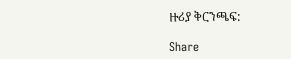ዙሪያ ቅርንጫፍ:

Share